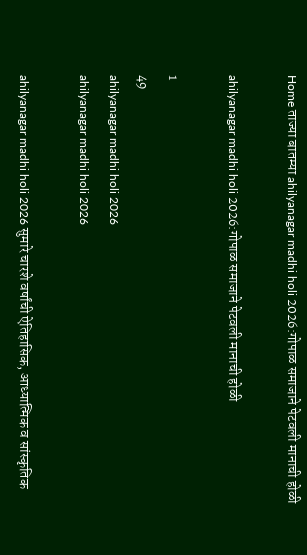Home ताज्या बातम्या ahilyanagar madhi holi 2026:गोपाळ समाजाने पेटवली मानाची होळी

ahilyanagar madhi holi 2026:गोपाळ समाजाने पेटवली मानाची होळी

1
49
ahilyanagar madhi holi 2026
ahilyanagar madhi holi 2026

ahilyanagar madhi holi 2026 सुमारे चारशे वर्षांची ऐतिहासिक, आध्यात्मिक व सांस्कृतिक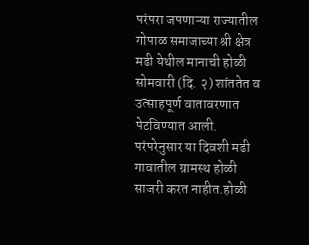परंपरा जपणाऱ्या राज्यातील गोपाळ समाजाच्या श्री क्षेत्र मढी येथील मानाची होळी सोमवारी (दि. २) शांततेत व उत्साहपूर्ण वातावरणात पेटविण्यात आली. परंपरेनुसार या दिवशी मढी गावातील ग्रामस्थ होळी साजरी करत नाहीत.होळी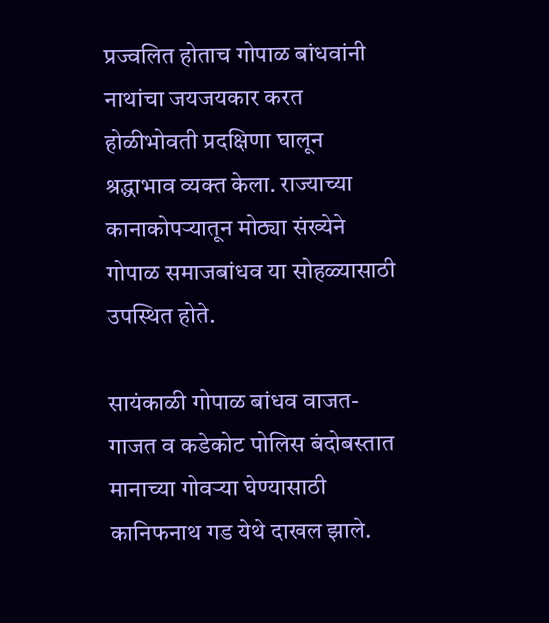प्रज्वलित होताच गोपाळ बांधवांनी नाथांचा जयजयकार करत होळीभोवती प्रदक्षिणा घालून श्रद्धाभाव व्यक्त केला. राज्याच्या कानाकोपऱ्यातून मोठ्या संख्येने गोपाळ समाजबांधव या सोहळ्यासाठी उपस्थित होते.

सायंकाळी गोपाळ बांधव वाजत-गाजत व कडेकोट पोलिस बंदोबस्तात मानाच्या गोवऱ्या घेण्यासाठी कानिफनाथ गड येथे दाखल झाले.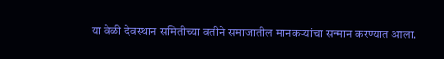या वेळी देवस्थान समितीच्या वतीने समाजातील मानकऱ्यांचा सन्मान करण्यात आला.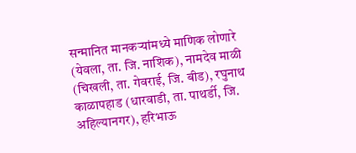सन्मानित मानकऱ्यांमध्ये माणिक लोणारे (येवला, ता. जि. नाशिक), नामदेव माळी (चिखली, ता. गेवराई, जि. बीड), रघुनाथ काळापहाड (धारवाडी, ता. पाथर्डी, जि. अहिल्यानगर), हरिभाऊ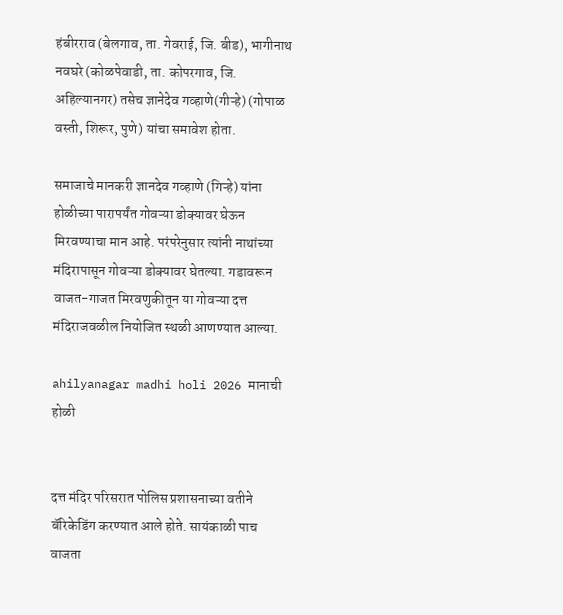हंबीरराव (बेलगाव, ता. गेवराई, जि. बीड), भागीनाथ नवघरे (कोळपेवाडी, ता. कोपरगाव, जि. अहिल्यानगर) तसेच ज्ञानेदेव गव्हाणे(गीऱ्हे) (गोपाळ वस्ती, शिरूर, पुणे) यांचा समावेश होता.

समाजाचे मानकरी ज्ञानदेव गव्हाणे (गिऱ्हे) यांना होळीच्या पारापर्यंत गोवऱ्या डोक्यावर घेऊन मिरवण्याचा मान आहे. परंपरेनुसार त्यांनी नाथांच्या मंदिरापासून गोवऱ्या डोक्यावर घेतल्या. गडावरून वाजत-गाजत मिरवणुकीतून या गोवऱ्या दत्त मंदिराजवळील नियोजित स्थळी आणण्यात आल्या.

ahilyanagar madhi holi 2026 मानाची होळी


दत्त मंदिर परिसरात पोलिस प्रशासनाच्या वतीने बॅरिकेडिंग करण्यात आले होते. सायंकाळी पाच वाजता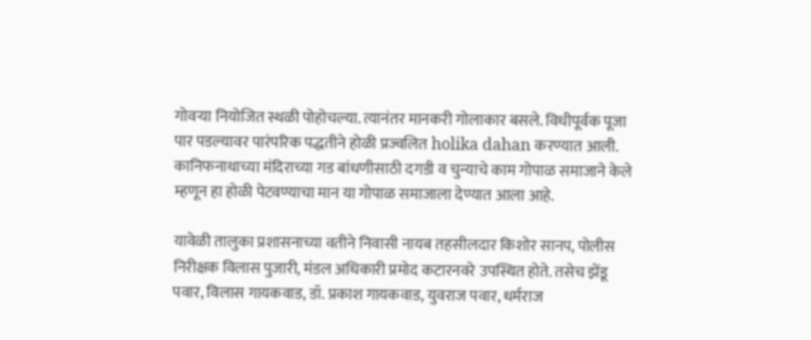गोवऱ्या नियोजित स्थळी पोहोचल्या. त्यानंतर मानकरी गोलाकार बसले. विधीपूर्वक पूजा पार पडल्यावर पारंपरिक पद्धतीने होळी प्रज्वलित holika dahan करण्यात आली. कानिफनाथाच्या मंदिराच्या गड बांधणीसाठी दगडी व चुन्याचे काम गोपाळ समाजाने केले म्हणून हा होळी पेटवण्याचा मान या गोपाळ समाजाला देण्यात आला आहे.

यावेळी तालुका प्रशासनाच्या वतीने निवासी नायब तहसीलदार किशोर सानप, पोलीस निरीक्षक विलास पुजारी, मंडल अधिकारी प्रमोद कटारनवरे उपस्थित होते. तसेच झेंडू पवार, विलास गायकवाड, डॉ. प्रकाश गायकवाड, युवराज पवार, धर्मराज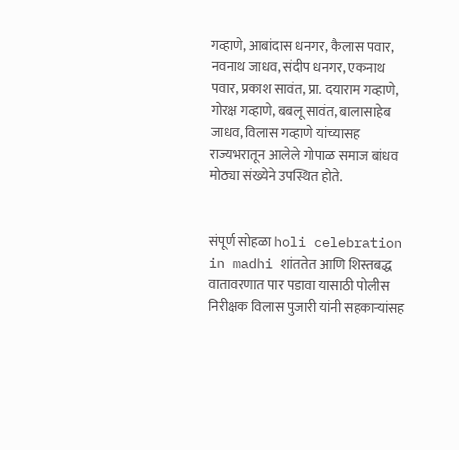गव्हाणे, आबांदास धनगर, कैलास पवार, नवनाथ जाधव, संदीप धनगर, एकनाथ पवार, प्रकाश सावंत, प्रा. दयाराम गव्हाणे, गोरक्ष गव्हाणे, बबलू सावंत, बालासाहेब जाधव, विलास गव्हाणे यांच्यासह राज्यभरातून आलेले गोपाळ समाज बांधव मोठ्या संख्येने उपस्थित होते.


संपूर्ण सोहळा holi celebration in madhi शांततेत आणि शिस्तबद्ध वातावरणात पार पडावा यासाठी पोलीस निरीक्षक विलास पुजारी यांनी सहकाऱ्यांसह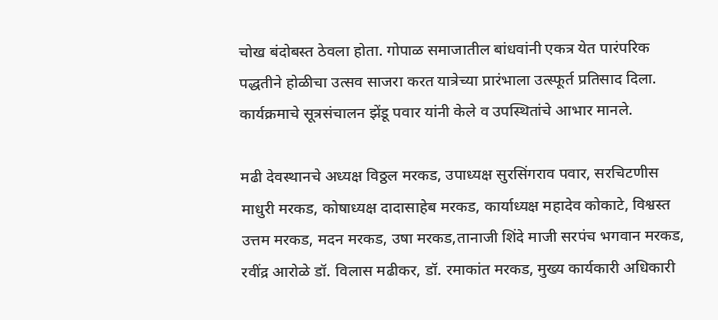चोख बंदोबस्त ठेवला होता. गोपाळ समाजातील बांधवांनी एकत्र येत पारंपरिक पद्धतीने होळीचा उत्सव साजरा करत यात्रेच्या प्रारंभाला उत्स्फूर्त प्रतिसाद दिला. कार्यक्रमाचे सूत्रसंचालन झेंडू पवार यांनी केले व उपस्थितांचे आभार मानले.

मढी देवस्थानचे अध्यक्ष विठ्ठल मरकड, उपाध्यक्ष सुरसिंगराव पवार, सरचिटणीस माधुरी मरकड, कोषाध्यक्ष दादासाहेब मरकड, कार्याध्यक्ष महादेव कोकाटे, विश्वस्त उत्तम मरकड, मदन मरकड, उषा मरकड,तानाजी शिंदे माजी सरपंच भगवान मरकड, रवींद्र आरोळे डॉ. विलास मढीकर, डॉ. रमाकांत मरकड, मुख्य कार्यकारी अधिकारी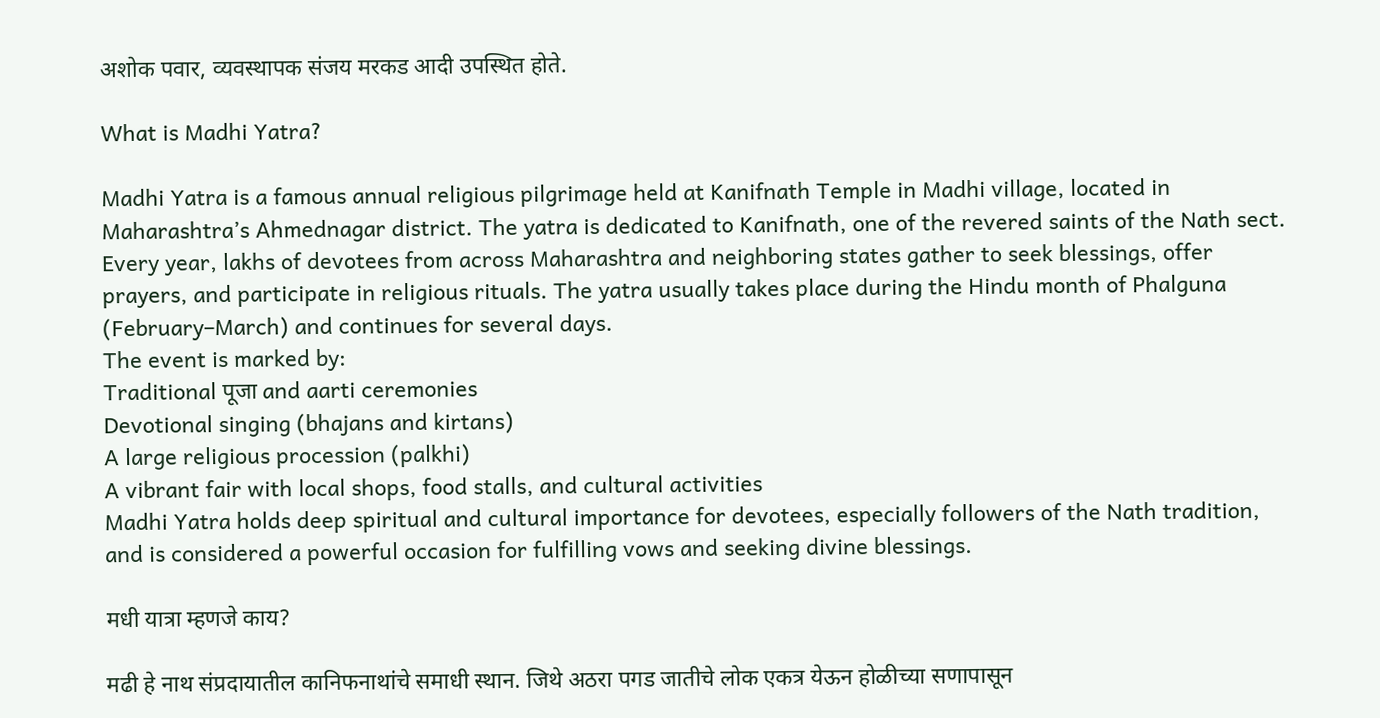अशोक पवार, व्यवस्थापक संजय मरकड आदी उपस्थित होते.

What is Madhi Yatra?

Madhi Yatra is a famous annual religious pilgrimage held at Kanifnath Temple in Madhi village, located in Maharashtra’s Ahmednagar district. The yatra is dedicated to Kanifnath, one of the revered saints of the Nath sect.
Every year, lakhs of devotees from across Maharashtra and neighboring states gather to seek blessings, offer prayers, and participate in religious rituals. The yatra usually takes place during the Hindu month of Phalguna (February–March) and continues for several days.
The event is marked by:
Traditional पूजा and aarti ceremonies
Devotional singing (bhajans and kirtans)
A large religious procession (palkhi)
A vibrant fair with local shops, food stalls, and cultural activities
Madhi Yatra holds deep spiritual and cultural importance for devotees, especially followers of the Nath tradition, and is considered a powerful occasion for fulfilling vows and seeking divine blessings.

मधी यात्रा म्हणजे काय?

मढी हे नाथ संप्रदायातील कानिफनाथांचे समाधी स्थान. जिथे अठरा पगड जातीचे लोक एकत्र येऊन होळीच्या सणापासून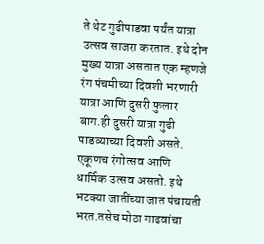ते थेट गुढीपाडवा पर्यंत यात्रा उत्सव साजरा करतात. इथे दोन मुख्य यात्रा असतात एक म्हणजे रंग पंचमीच्या दिवशी भरणारी यात्रा आणि दुसरी फुलार बाग.ही दुसरी यात्रा गुढी पाडव्याच्या दिवशी असते. एकूणच रंगोत्सव आणि धार्मिक उत्सव असतो. इथे भटक्या जातींच्या जात पंचायती भरत.तसेच मोठा गाढवांचा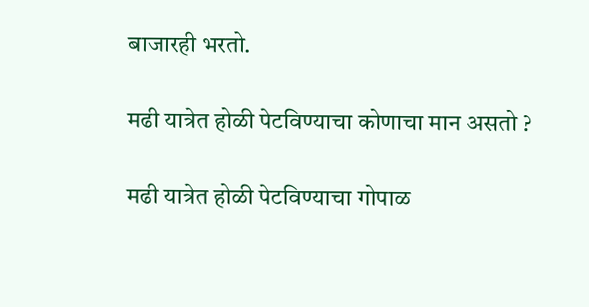बाजारही भरतो.

मढी यात्रेत होळी पेटविण्याचा कोणाचा मान असतो ?

मढी यात्रेत होळी पेटविण्याचा गोपाळ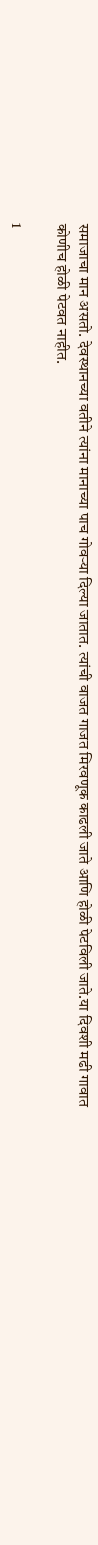समाजाचा मान असतो. देवस्थानच्या वतीने त्यांना मानाच्या पाच गोवऱ्या दिल्या जातात. त्यांची वाजत गाजत मिरवणूक काढली जाते आणि होळी पेटविली जाते.या दिवशी मढी गावात कोणीच होळी पेटवत नाहीत.

1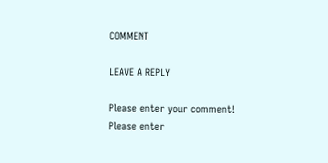COMMENT

LEAVE A REPLY

Please enter your comment!
Please enter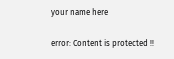your name here

error: Content is protected !!